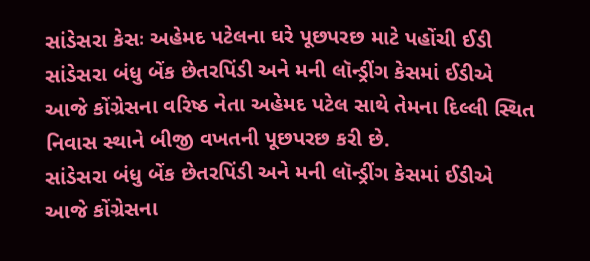સાંડેસરા કેસઃ અહેમદ પટેલના ઘરે પૂછપરછ માટે પહોંચી ઈડી
સાંડેસરા બંધુ બેંક છેતરપિંડી અને મની લૉન્ડ્રીંગ કેસમાં ઈડીએ આજે કોંગ્રેસના વરિષ્ઠ નેતા અહેમદ પટેલ સાથે તેમના દિલ્લી સ્થિત નિવાસ સ્થાને બીજી વખતની પૂછપરછ કરી છે.
સાંડેસરા બંધુ બેંક છેતરપિંડી અને મની લૉન્ડ્રીંગ કેસમાં ઈડીએ આજે કોંગ્રેસના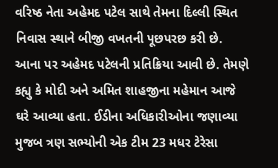વરિષ્ઠ નેતા અહેમદ પટેલ સાથે તેમના દિલ્લી સ્થિત નિવાસ સ્થાને બીજી વખતની પૂછપરછ કરી છે. આના પર અહેમદ પટેલની પ્રતિક્રિયા આવી છે. તેમણે કહ્યુ કે મોદી અને અમિત શાહજીના મહેમાન આજે ઘરે આવ્યા હતા. ઈડીના અધિકારીઓના જણાવ્યા મુજબ ત્રણ સભ્યોની એક ટીમ 23 મધર ટેરેસા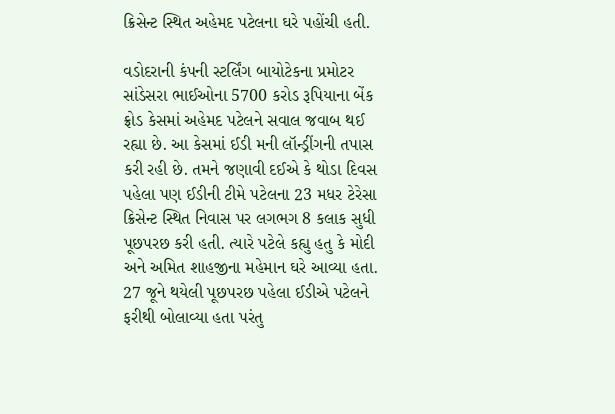ક્રિસેન્ટ સ્થિત અહેમદ પટેલના ઘરે પહોંચી હતી.

વડોદરાની કંપની સ્ટર્લિંગ બાયોટેકના પ્રમોટર સાંડેસરા ભાઈઓના 5700 કરોડ રૂપિયાના બેંક ફ્રોડ કેસમાં અહેમદ પટેલને સવાલ જવાબ થઈ રહ્યા છે. આ કેસમાં ઈડી મની લૉન્ડ્રીંગની તપાસ કરી રહી છે. તમને જણાવી દઈએ કે થોડા દિવસ પહેલા પણ ઈડીની ટીમે પટેલના 23 મધર ટેરેસા ક્રિસેન્ટ સ્થિત નિવાસ પર લગભગ 8 કલાક સુધી પૂછપરછ કરી હતી. ત્યારે પટેલે કહ્યુ હતુ કે મોદી અને અમિત શાહજીના મહેમાન ઘરે આવ્યા હતા.
27 જૂને થયેલી પૂછપરછ પહેલા ઈડીએ પટેલને ફરીથી બોલાવ્યા હતા પરંતુ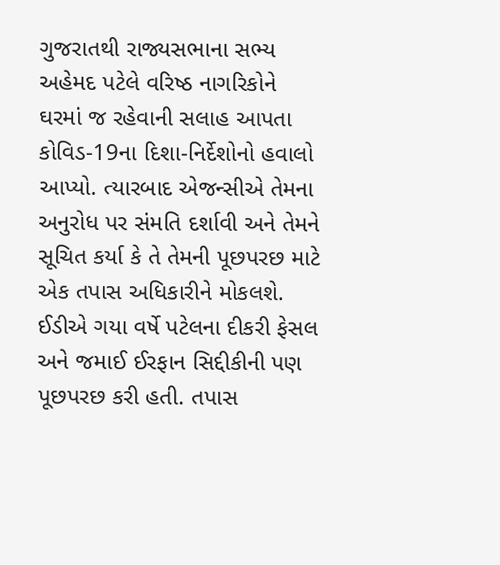ગુજરાતથી રાજ્યસભાના સભ્ય અહેમદ પટેલે વરિષ્ઠ નાગરિકોને ઘરમાં જ રહેવાની સલાહ આપતા કોવિડ-19ના દિશા-નિર્દેશોનો હવાલો આપ્યો. ત્યારબાદ એજન્સીએ તેમના અનુરોધ પર સંમતિ દર્શાવી અને તેમને સૂચિત કર્યા કે તે તેમની પૂછપરછ માટે એક તપાસ અધિકારીને મોકલશે.
ઈડીએ ગયા વર્ષે પટેલના દીકરી ફેસલ અને જમાઈ ઈરફાન સિદ્દીકીની પણ પૂછપરછ કરી હતી. તપાસ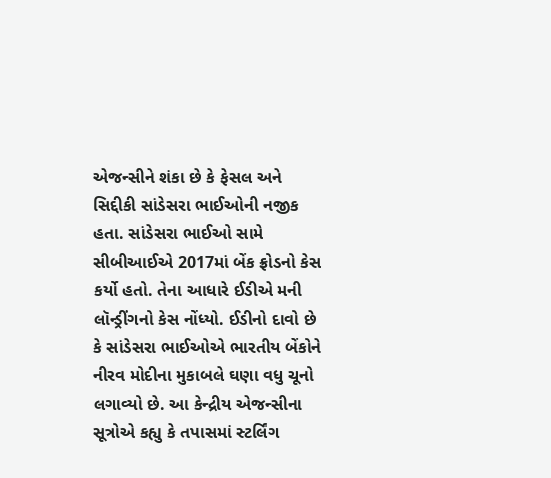એજન્સીને શંકા છે કે ફેસલ અને સિદ્દીકી સાંડેસરા ભાઈઓની નજીક હતા. સાંડેસરા ભાઈઓ સામે સીબીઆઈએ 2017માં બેંક ફ્રોડનો કેસ કર્યો હતો. તેના આધારે ઈડીએ મની લૉન્ડ્રીંગનો કેસ નોંધ્યો. ઈડીનો દાવો છે કે સાંડેસરા ભાઈઓએ ભારતીય બેંકોને નીરવ મોદીના મુકાબલે ઘણા વધુ ચૂનો લગાવ્યો છે. આ કેન્દ્રીય એજન્સીના સૂત્રોએ કહ્યુ કે તપાસમાં સ્ટર્લિંગ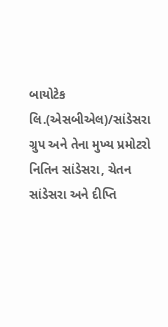બાયોટેક લિ.(એસબીએલ)/સાંડેસરા ગ્રુપ અને તેના મુખ્ય પ્રમોટરો નિતિન સાંડેસરા, ચેતન સાંડેસરા અને દીપ્તિ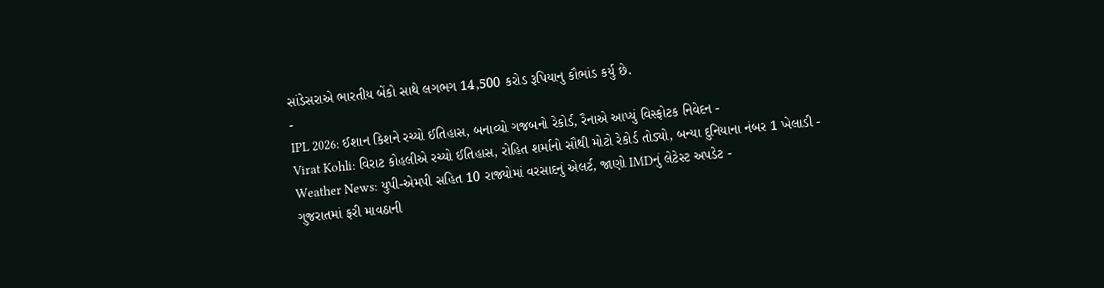સાંડેસરાએ ભારતીય બેંકો સાથે લગભગ 14,500 કરોડ રૂપિયાનુ કૌભાંડ કર્યુ છે.
-
IPL 2026: ઈશાન કિશને રચ્યો ઈતિહાસ, બનાવ્યો ગજબનો રેકોર્ડ, રૈનાએ આપ્યું વિસ્ફોટક નિવેદન -
Virat Kohli: વિરાટ કોહલીએ રચ્યો ઈતિહાસ, રોહિત શર્માનો સૌથી મોટો રેકોર્ડ તોડ્યો, બન્યા દુનિયાના નંબર 1 ખેલાડી -
Weather News: યુપી-એમપી સહિત 10 રાજ્યોમાં વરસાદનું એલર્ટ, જાણો IMDનું લેટેસ્ટ અપડેટ -
ગુજરાતમાં ફરી માવઠાની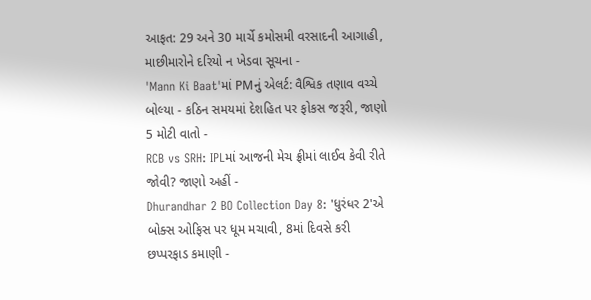આફત: 29 અને 30 માર્ચે કમોસમી વરસાદની આગાહી, માછીમારોને દરિયો ન ખેડવા સૂચના -
'Mann Ki Baat'માં PMનું એલર્ટ: વૈશ્વિક તણાવ વચ્ચે બોલ્યા - કઠિન સમયમાં દેશહિત પર ફોકસ જરૂરી, જાણો 5 મોટી વાતો -
RCB vs SRH: IPLમાં આજની મેચ ફ્રીમાં લાઈવ કેવી રીતે જોવી? જાણો અહીં -
Dhurandhar 2 BO Collection Day 8: 'ધુરંધર 2'એ બોક્સ ઓફિસ પર ધૂમ મચાવી, 8માં દિવસે કરી છપ્પરફાડ કમાણી -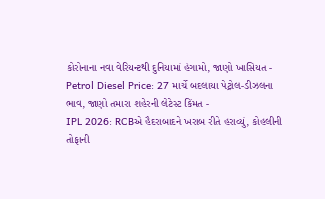કોરોનાના નવા વેરિયન્ટથી દુનિયામાં હંગામો, જાણો ખાસિયત -
Petrol Diesel Price: 27 માર્ચે બદલાયા પેટ્રોલ-ડીઝલના ભાવ, જાણો તમારા શહેરની લેટેસ્ટ કિંમત -
IPL 2026: RCBએ હૈદરાબાદને ખરાબ રીતે હરાવ્યું, કોહલીની તોફાની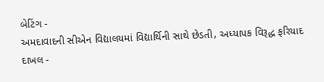બેટિંગ -
અમદાવાદની સીએન વિદ્યાલયમાં વિદ્યાર્થિની સાથે છેડતી, અધ્યાપક વિરૂદ્ધ ફરિયાદ દાખલ -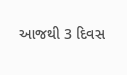આજથી 3 દિવસ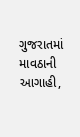ગુજરાતમાં માવઠાની આગાહી,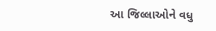આ જિલ્લાઓને વધુ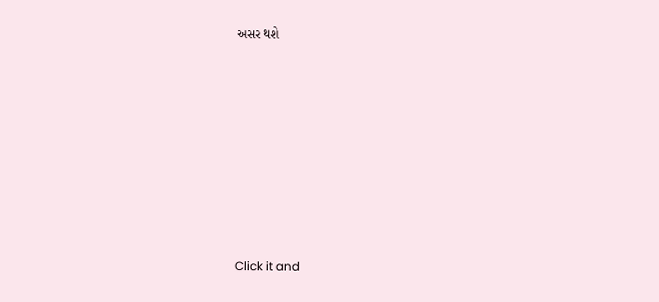અસર થશે








Click it and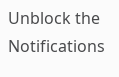Unblock the Notifications